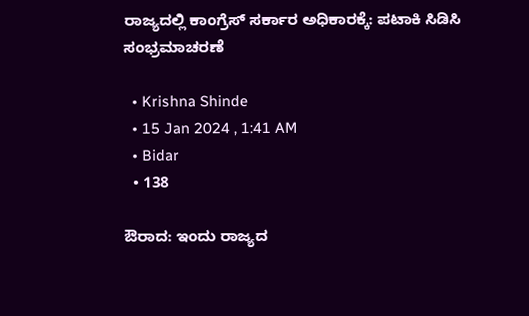ರಾಜ್ಯದಲ್ಲಿ ಕಾಂಗ್ರೆಸ್ ಸರ್ಕಾರ ಅಧಿಕಾರಕ್ಕೆ: ಪಟಾಕಿ ಸಿಡಿಸಿ ಸಂಭ್ರಮಾಚರಣೆ

  • Krishna Shinde
  • 15 Jan 2024 , 1:41 AM
  • Bidar
  • 138

ಔರಾದ: ಇಂದು ರಾಜ್ಯದ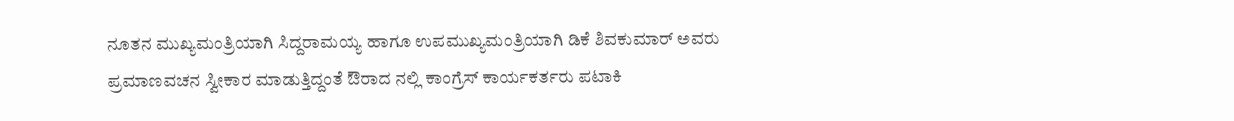ನೂತನ ಮುಖ್ಯಮಂತ್ರಿಯಾಗಿ ಸಿದ್ದರಾಮಯ್ಯ ಹಾಗೂ ಉಪಮುಖ್ಯಮಂತ್ರಿಯಾಗಿ ಡಿಕೆ ಶಿವಕುಮಾರ್ ಅವರು  ಪ್ರಮಾಣವಚನ ಸ್ವೀಕಾರ ಮಾಡುತ್ತಿದ್ದಂತೆ ಔರಾದ ನಲ್ಲಿ ಕಾಂಗ್ರೆಸ್ ಕಾರ್ಯಕರ್ತರು ಪಟಾಕಿ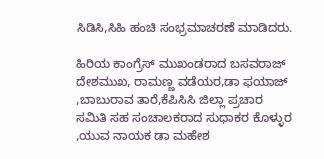ಸಿಡಿಸಿ,ಸಿಹಿ ಹಂಚಿ ಸಂಭ್ರಮಾಚರಣೆ ಮಾಡಿದರು.

ಹಿರಿಯ ಕಾಂಗ್ರೆಸ್ ಮುಖಂಡರಾದ ಬಸವರಾಜ್ ದೇಶಮುಖ, ರಾಮಣ್ಣ ವಡೆಯರ,ಡಾ ಫಯಾಜ್ ,ಬಾಬುರಾವ ತಾರೆ,ಕೆಪಿಸಿಸಿ ಜಿಲ್ಲಾ ಪ್ರಚಾರ ಸಮಿತಿ ಸಹ ಸಂಚಾಲಕರಾದ ಸುಧಾಕರ ಕೊಳ್ಳುರ ,ಯುವ ನಾಯಕ ಡಾ ಮಹೇಶ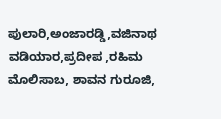ಪುಲಾರಿ,ಅಂಜಾರಡ್ಡಿ,ವಜಿನಾಥ ವಡಿಯಾರ,ಪ್ರದೀಪ ,ರಹಿಮ ಮೊಲಿಸಾಬ, ಶಾವನ ಗುರೂಜಿ,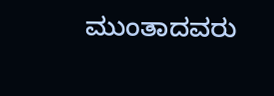ಮುಂತಾದವರು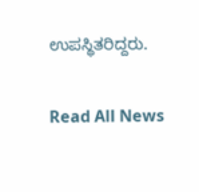ಉಪಸ್ಥಿತರಿದ್ದರು.

Read All News